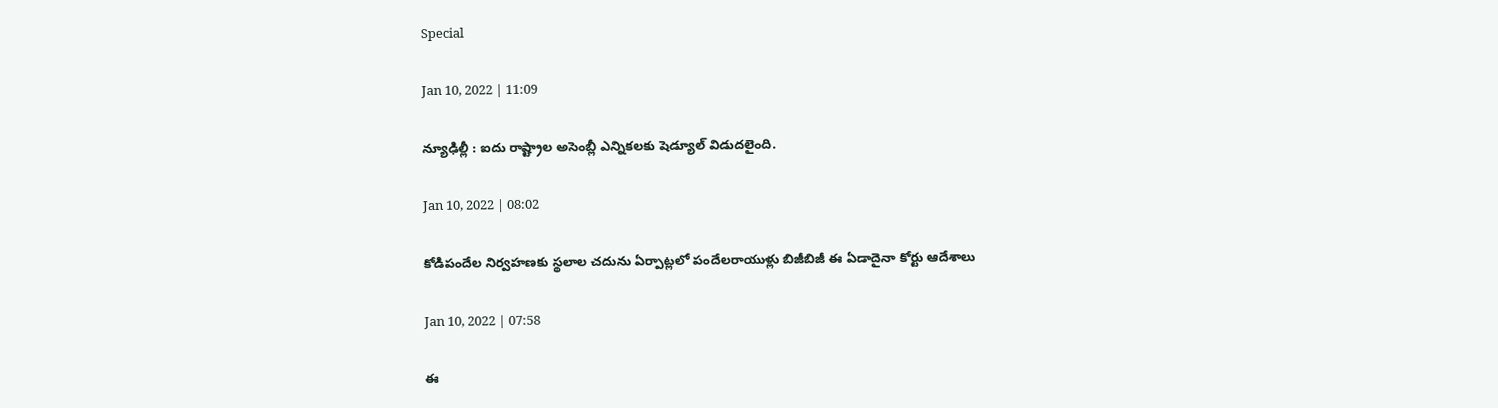Special

Jan 10, 2022 | 11:09

న్యూఢిల్లీ : ఐదు రాష్ట్రాల అసెంబ్లీ ఎన్నికలకు షెడ్యూల్‌ విడుదలైంది.

Jan 10, 2022 | 08:02

కోడిపందేల నిర్వహణకు స్థలాల చదును ఏర్పాట్లలో పందేలరాయుళ్లు బిజీబిజీ ఈ ఏడాదైనా కోర్టు ఆదేశాలు

Jan 10, 2022 | 07:58

ఈ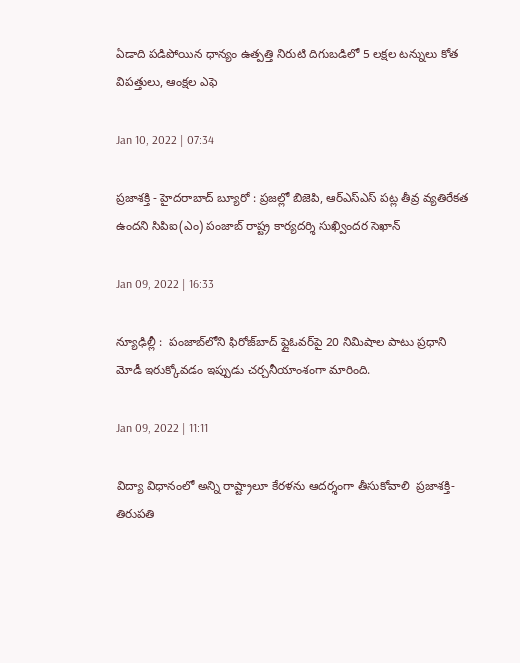ఏడాది పడిపోయిన ధాన్యం ఉత్పత్తి నిరుటి దిగుబడిలో 5 లక్షల టన్నులు కోత విపత్తులు, ఆంక్షల ఎఫె

Jan 10, 2022 | 07:34

ప్రజాశక్తి - హైదరాబాద్‌ బ్యూరో : ప్రజల్లో బిజెపి, ఆర్‌ఎస్‌ఎస్‌ పట్ల తీవ్ర వ్యతిరేకత ఉందని సిపిఐ(ఎం) పంజాబ్‌ రాష్ట్ర కార్యదర్శి సుఖ్విందర సెఖాన్‌

Jan 09, 2022 | 16:33

న్యూఢిల్లీ :  పంజాబ్‌లోని ఫిరోజ్‌బాద్‌ ఫ్లైఓవర్‌పై 20 నిమిషాల పాటు ప్రధాని మోడీ ఇరుక్కోవడం ఇప్పుడు చర్చనీయాంశంగా మారింది.

Jan 09, 2022 | 11:11

విద్యా విధానంలో అన్ని రాష్ట్రాలూ కేరళను ఆదర్శంగా తీసుకోవాలి  ప్రజాశక్తి- తిరుపతి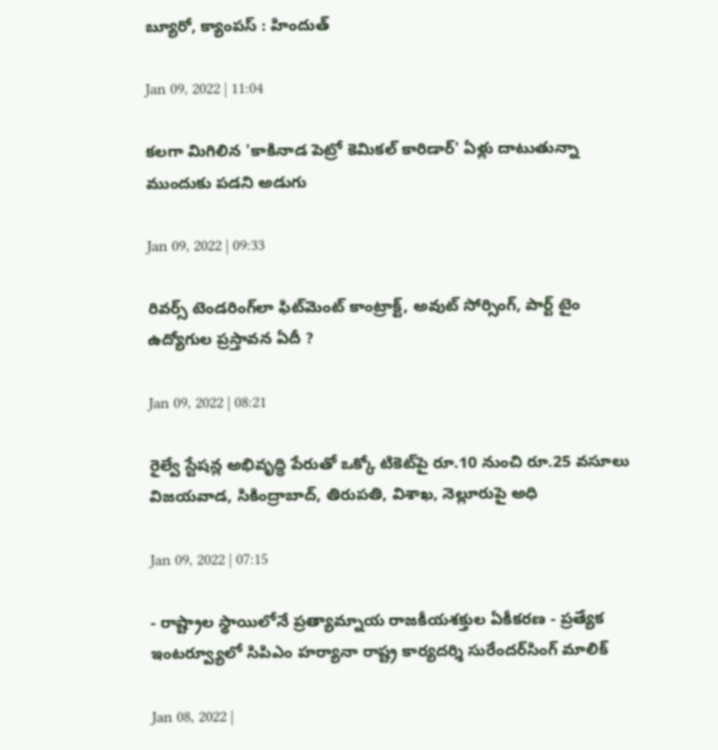బ్యూరో, క్యాంపస్‌ : హిందుత్

Jan 09, 2022 | 11:04

కలగా మిగిలిన 'కాకినాడ పెట్రో కెమికల్‌ కారిడార్‌' ఏళ్లు దాటుతున్నా ముందుకు పడని అడుగు

Jan 09, 2022 | 09:33

రివర్స్‌ టెండరింగ్‌లా ఫిట్‌మెంట్‌ కాంట్రాక్ట్‌, అవుట్‌ సోర్సింగ్‌, పార్ట్‌ టైం ఉద్యోగుల ప్రస్తావన ఏదీ ?

Jan 09, 2022 | 08:21

రైల్వే స్టేషన్ల అభివృద్ధి పేరుతో ఒక్కో టికెట్‌పై రూ.10 నుంచి రూ.25 వసూలు విజయవాడ, సికింద్రాబాద్‌, తిరుపతి, విశాఖ, నెల్లూరుపై అధి

Jan 09, 2022 | 07:15

- రాష్ట్రాల స్థాయిలోనే ప్రత్యామ్నాయ రాజకీయశక్తుల ఏకీకరణ - ప్రత్యేక ఇంటర్వ్యూలో సిపిఎం హర్యానా రాష్ట్ర కార్యదర్శి సురేందర్‌సింగ్‌ మాలిక్‌

Jan 08, 2022 |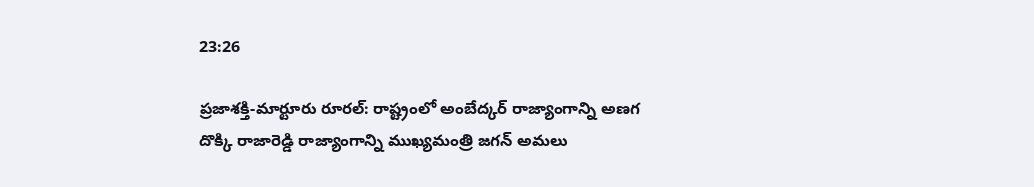23:26

ప్రజాశక్తి-మార్టూరు రూరల్‌: రాష్ట్రంలో అంబేద్కర్‌ రాజ్యాంగాన్ని అణగ దొక్కి రాజారెడ్డి రాజ్యాంగాన్ని ముఖ్యమంత్రి జగన్‌ అమలు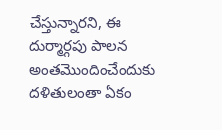చేస్తున్నారని, ఈ దుర్మార్గపు పాలన అంతమొందించేందుకు దళితులంతా ఏకం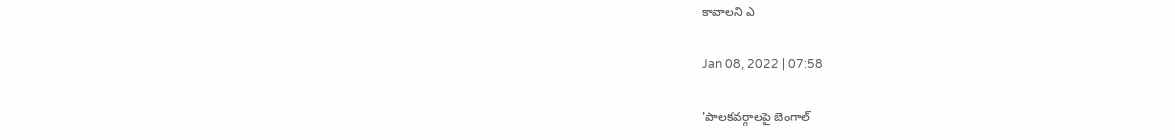కావాలని ఎ

Jan 08, 2022 | 07:58

'పాలకవర్గాలపై బెంగాల్‌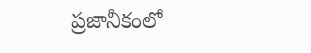ప్రజానీకంలో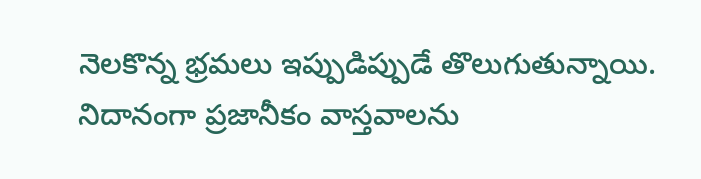నెలకొన్న భ్రమలు ఇప్పుడిప్పుడే తొలుగుతున్నాయి. నిదానంగా ప్రజానీకం వాస్తవాలను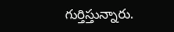గుర్తిస్తున్నారు.